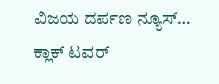ವಿಜಯ ದರ್ಪಣ ನ್ಯೂಸ್…
ಕ್ಲಾಕ್ ಟವರ್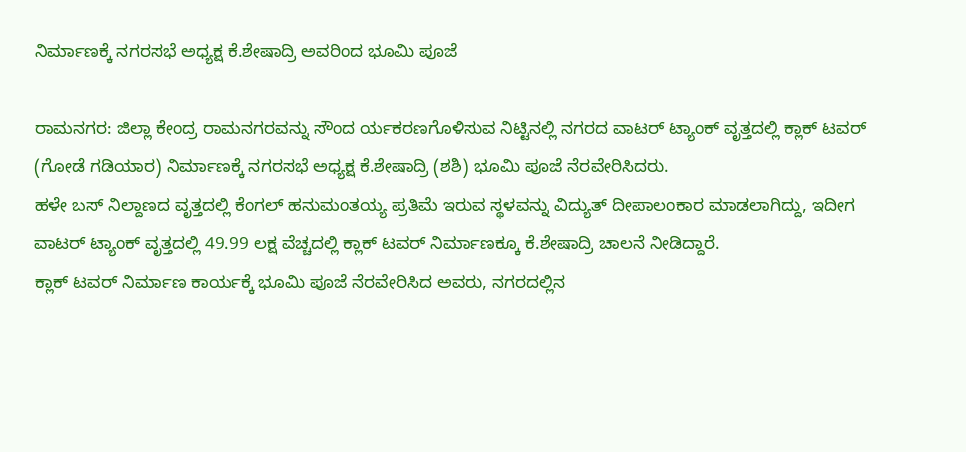ನಿರ್ಮಾಣಕ್ಕೆ ನಗರಸಭೆ ಅಧ್ಯಕ್ಷ ಕೆ.ಶೇಷಾದ್ರಿ ಅವರಿಂದ ಭೂಮಿ ಪೂಜೆ

ರಾಮನಗರ: ಜಿಲ್ಲಾ ಕೇಂದ್ರ ರಾಮನಗರವನ್ನು ಸೌಂದ ರ್ಯಕರಣಗೊಳಿಸುವ ನಿಟ್ಟಿನಲ್ಲಿ ನಗರದ ವಾಟರ್ ಟ್ಯಾಂಕ್ ವೃತ್ತದಲ್ಲಿ ಕ್ಲಾಕ್ ಟವರ್ (ಗೋಡೆ ಗಡಿಯಾರ) ನಿರ್ಮಾಣಕ್ಕೆ ನಗರಸಭೆ ಅಧ್ಯಕ್ಷ ಕೆ.ಶೇಷಾದ್ರಿ (ಶಶಿ) ಭೂಮಿ ಪೂಜೆ ನೆರವೇರಿಸಿದರು.
ಹಳೇ ಬಸ್ ನಿಲ್ದಾಣದ ವೃತ್ತದಲ್ಲಿ ಕೆಂಗಲ್ ಹನುಮಂತಯ್ಯ ಪ್ರತಿಮೆ ಇರುವ ಸ್ಥಳವನ್ನು ವಿದ್ಯುತ್ ದೀಪಾಲಂಕಾರ ಮಾಡಲಾಗಿದ್ದು, ಇದೀಗ ವಾಟರ್ ಟ್ಯಾಂಕ್ ವೃತ್ತದಲ್ಲಿ 49.99 ಲಕ್ಷ ವೆಚ್ಚದಲ್ಲಿ ಕ್ಲಾಕ್ ಟವರ್ ನಿರ್ಮಾಣಕ್ಕೂ ಕೆ.ಶೇಷಾದ್ರಿ ಚಾಲನೆ ನೀಡಿದ್ದಾರೆ.
ಕ್ಲಾಕ್ ಟವರ್ ನಿರ್ಮಾಣ ಕಾರ್ಯಕ್ಕೆ ಭೂಮಿ ಪೂಜೆ ನೆರವೇರಿಸಿದ ಅವರು, ನಗರದಲ್ಲಿನ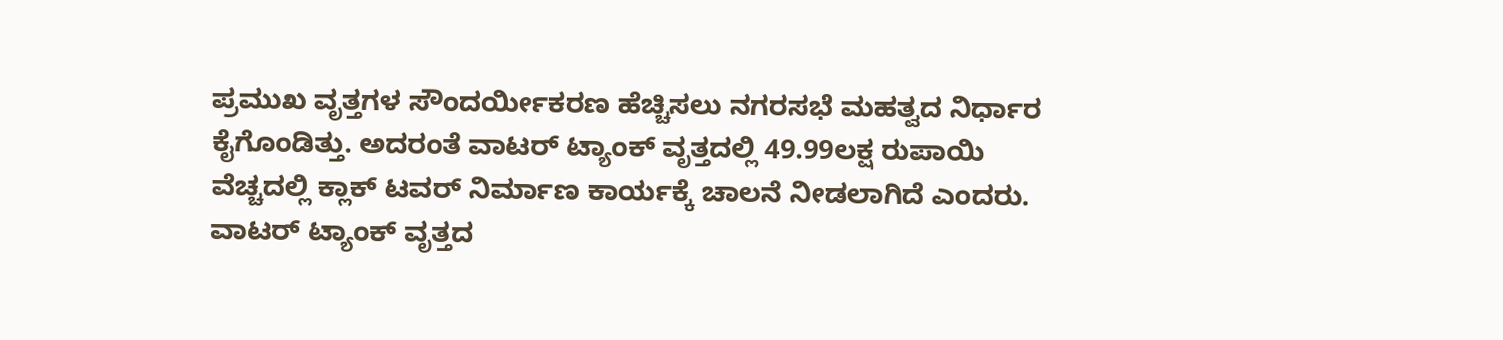ಪ್ರಮುಖ ವೃತ್ತಗಳ ಸೌಂದರ್ಯೀಕರಣ ಹೆಚ್ಚಿಸಲು ನಗರಸಭೆ ಮಹತ್ವದ ನಿರ್ಧಾರ ಕೈಗೊಂಡಿತ್ತು. ಅದರಂತೆ ವಾಟರ್ ಟ್ಯಾಂಕ್ ವೃತ್ತದಲ್ಲಿ 49.99ಲಕ್ಷ ರುಪಾಯಿ ವೆಚ್ಚದಲ್ಲಿ ಕ್ಲಾಕ್ ಟವರ್ ನಿರ್ಮಾಣ ಕಾರ್ಯಕ್ಕೆ ಚಾಲನೆ ನೀಡಲಾಗಿದೆ ಎಂದರು.
ವಾಟರ್ ಟ್ಯಾಂಕ್ ವೃತ್ತದ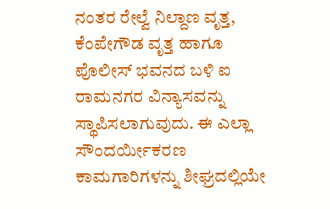ನಂತರ ರೇಲ್ವೆ ನಿಲ್ದಾಣ ವೃತ್ತ, ಕೆಂಪೇಗೌಡ ವೃತ್ತ ಹಾಗೂ ಪೊಲೀಸ್ ಭವನದ ಬಳಿ ಐ ರಾಮನಗರ ವಿನ್ಯಾಸವನ್ನು ಸ್ಥಾಪಿಸಲಾಗುವುದು. ಈ ಎಲ್ಲಾ ಸೌಂದರ್ಯೀಕರಣ ಕಾಮಗಾರಿಗಳನ್ನು ಶೀಘ್ರದಲ್ಲಿಯೇ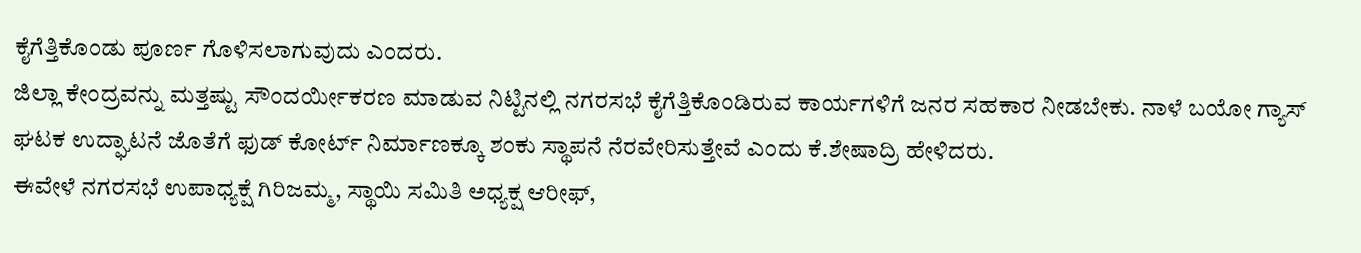ಕೈಗೆತ್ತಿಕೊಂಡು ಪೂರ್ಣ ಗೊಳಿಸಲಾಗುವುದು ಎಂದರು.
ಜಿಲ್ಲಾ ಕೇಂದ್ರವನ್ನು ಮತ್ತಷ್ಟು ಸೌಂದರ್ಯೀಕರಣ ಮಾಡುವ ನಿಟ್ಟಿನಲ್ಲಿ ನಗರಸಭೆ ಕೈಗೆತ್ತಿಕೊಂಡಿರುವ ಕಾರ್ಯಗಳಿಗೆ ಜನರ ಸಹಕಾರ ನೀಡಬೇಕು. ನಾಳೆ ಬಯೋ ಗ್ಯಾಸ್ ಘಟಕ ಉದ್ಘಾಟನೆ ಜೊತೆಗೆ ಫುಡ್ ಕೋರ್ಟ್ ನಿರ್ಮಾಣಕ್ಕೂ ಶಂಕು ಸ್ಥಾಪನೆ ನೆರವೇರಿಸುತ್ತೇವೆ ಎಂದು ಕೆ.ಶೇಷಾದ್ರಿ ಹೇಳಿದರು.
ಈವೇಳೆ ನಗರಸಭೆ ಉಪಾಧ್ಯಕ್ಷೆ ಗಿರಿಜಮ್ಮ, ಸ್ಥಾಯಿ ಸಮಿತಿ ಅಧ್ಯಕ್ಷ ಆರೀಫ್,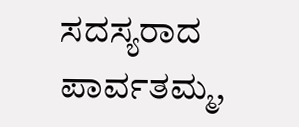ಸದಸ್ಯರಾದ ಪಾರ್ವತಮ್ಮ,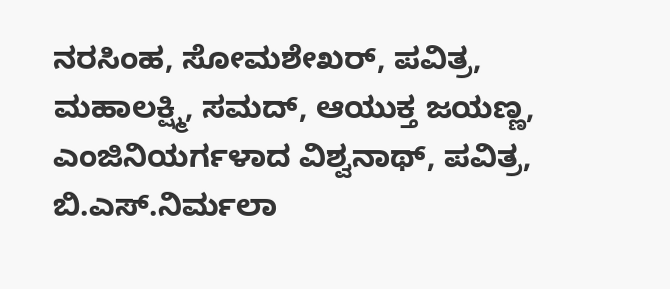ನರಸಿಂಹ, ಸೋಮಶೇಖರ್, ಪವಿತ್ರ, ಮಹಾಲಕ್ಷ್ಮಿ, ಸಮದ್, ಆಯುಕ್ತ ಜಯಣ್ಣ, ಎಂಜಿನಿಯರ್ಗಳಾದ ವಿಶ್ವನಾಥ್, ಪವಿತ್ರ, ಬಿ.ಎಸ್.ನಿರ್ಮಲಾ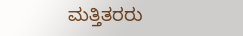ಮತ್ತಿತರರು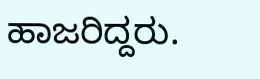ಹಾಜರಿದ್ದರು.